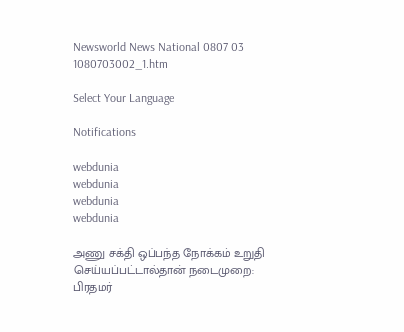Newsworld News National 0807 03 1080703002_1.htm

Select Your Language

Notifications

webdunia
webdunia
webdunia
webdunia

அணு சக்தி ஒப்பந்த நோக்கம் உறுதி செய்யப்பட்டால்தான் நடைமுறை: பிரதமர்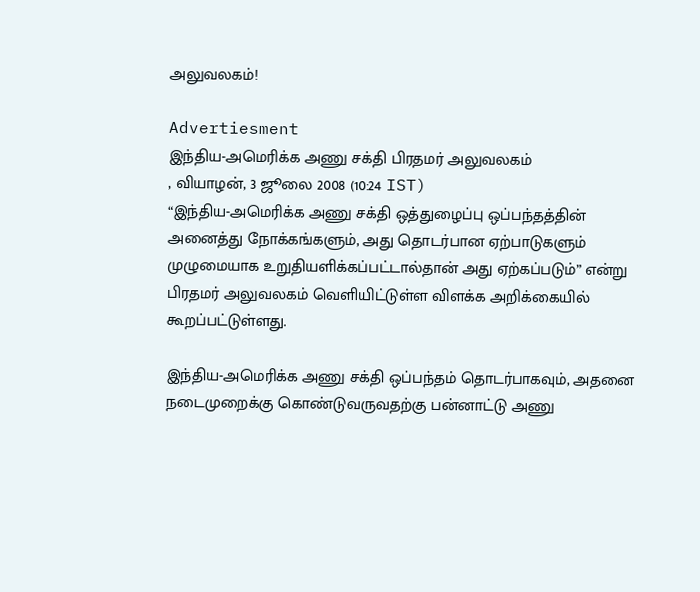அலுவலகம்!

Advertiesment
இந்திய-அமெரிக்க அணு சக்தி பிரதமர் அலுவலகம்
, வியாழன், 3 ஜூலை 2008 (10:24 IST)
“இந்திய-அமெரிக்க அணு சக்தி ஒத்துழைப்பு ஒப்பந்தத்தின் அனைத்து நோக்கங்களும், அது தொடர்பான ஏற்பாடுகளும் முழுமையாக உறுதியளிக்கப்பட்டால்தான் அது ஏற்கப்படும்” என்று பிரதமர் அலுவலகம் வெளியிட்டுள்ள விளக்க அறிக்கையில் கூறப்பட்டுள்ளது.

இந்திய-அமெரிக்க அணு சக்தி ஒப்பந்தம் தொடர்பாகவும், அதனை நடைமுறைக்கு கொண்டுவருவதற்கு பன்னாட்டு அணு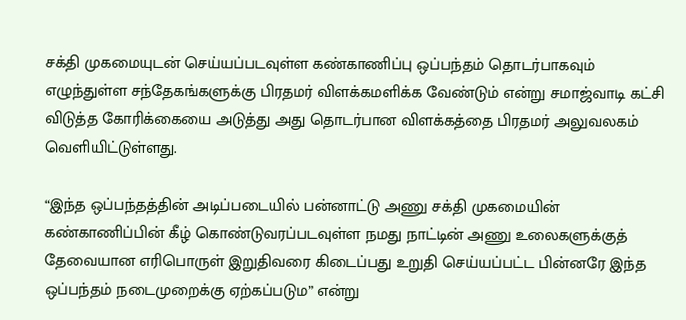சக்தி முகமையுடன் செய்யப்படவுள்ள கண்காணிப்பு ஒப்பந்தம் தொடர்பாகவும் எழுந்துள்ள சந்தேகங்களுக்கு பிரதமர் விளக்கமளிக்க வேண்டும் என்று சமாஜ்வாடி கட்சி விடுத்த கோரிக்கையை அடுத்து அது தொடர்பான விளக்கத்தை பிரதமர் அலுவலகம் வெளியிட்டுள்ளது.

“இந்த ஒப்பந்தத்தின் அடிப்படையில் பன்னாட்டு அணு சக்தி முகமையின் கண்காணிப்பின் கீழ் கொண்டுவரப்படவுள்ள நமது நாட்டின் அணு உலைகளுக்குத் தேவையான எரிபொருள் இறுதிவரை கிடைப்பது உறுதி செய்யப்பட்ட பின்னரே இந்த ஒப்பந்தம் நடைமுறைக்கு ஏற்கப்படும” என்று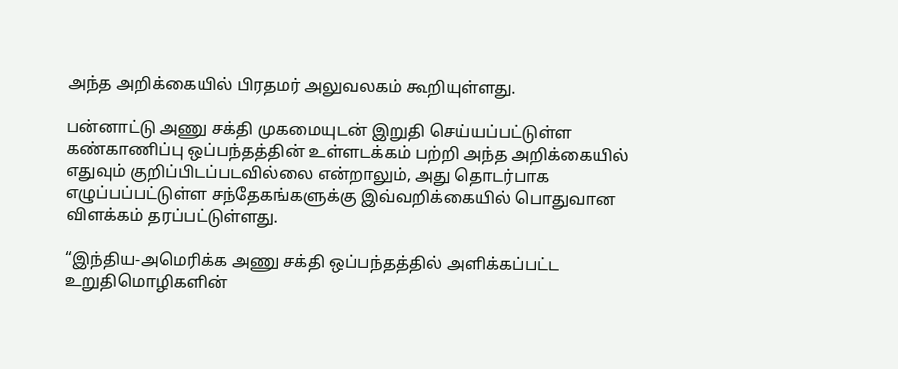அந்த அறிக்கையில் பிரதமர் அலுவலகம் கூறியுள்ளது.

பன்னாட்டு அணு சக்தி முகமையுடன் இறுதி செய்யப்பட்டுள்ள கண்காணிப்பு ஒப்பந்தத்தின் உள்ளடக்கம் பற்றி அந்த அறிக்கையில் எதுவும் குறிப்பிடப்படவில்லை என்றாலும், அது தொடர்பாக எழுப்பப்பட்டுள்ள சந்தேகங்களுக்கு இவ்வறிக்கையில் பொதுவான விளக்கம் தரப்பட்டுள்ளது.

“இந்திய-அமெரிக்க அணு சக்தி ஒப்பந்தத்தில் அளிக்கப்பட்ட உறுதிமொழிகளின்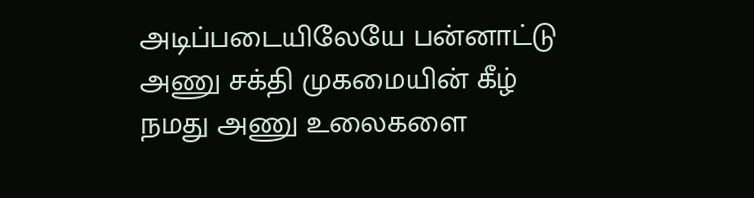அடிப்படையிலேயே பன்னாட்டு அணு சக்தி முகமையின் கீழ் நமது அணு உலைகளை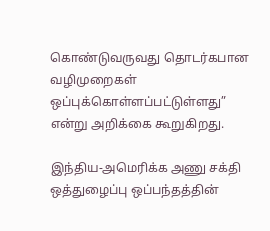கொண்டுவருவது தொடர்கபான வழிமுறைகள் ஒப்புக்கொள்ளப்பட்டுள்ளது” என்று அறிக்கை கூறுகிறது.

இந்திய-அமெரிக்க அணு சக்தி ஒத்துழைப்பு ஒப்பந்தத்தின்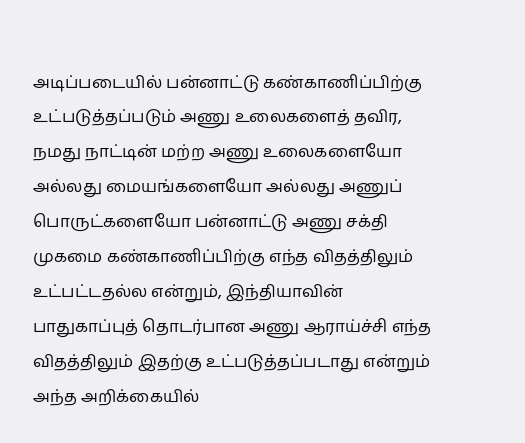அடிப்படையில் பன்னாட்டு கண்காணிப்பிற்கு உட்படுத்தப்படும் அணு உலைகளைத் தவிர, நமது நாட்டின் மற்ற அணு உலைகளையோ அல்லது மையங்களையோ அல்லது அணுப் பொருட்களையோ பன்னாட்டு அணு சக்தி முகமை கண்காணிப்பிற்கு எந்த விதத்திலும் உட்பட்டதல்ல என்றும், இந்தியாவின் பாதுகாப்புத் தொடர்பான அணு ஆராய்ச்சி எந்த விதத்திலும் இதற்கு உட்படுத்தப்படாது என்றும் அந்த அறிக்கையில்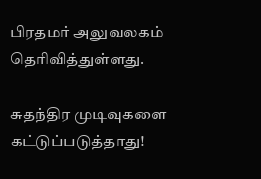பிரதமர் அலுவலகம் தெரிவித்துள்ளது.

சுதந்திர முடிவுகளை கட்டுப்படுத்தாது!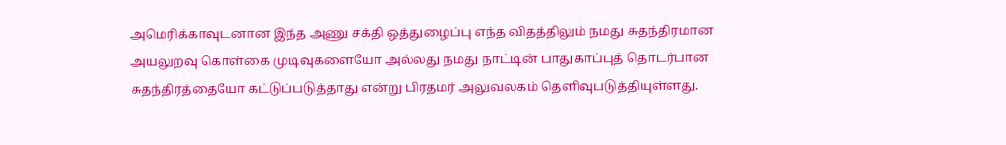அமெரிக்காவுடனான இந்த அணு சக்தி ஒத்துழைப்பு எந்த விதத்திலும் நமது சுதந்திரமான அயலுறவு கொள்கை முடிவுகளையோ அல்லது நமது நாட்டின் பாதுகாப்புத் தொடர்பான சுதந்திரத்தையோ கட்டுப்படுத்தாது என்று பிரதமர் அலுவலகம் தெளிவுபடுத்தியுள்ளது.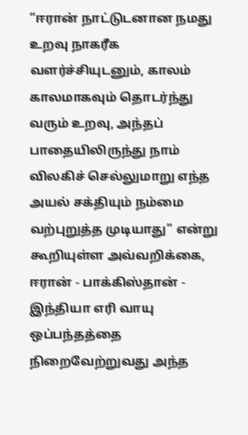“ஈரான் நாட்டுடனான நமது உறவு நாகரீக வளர்ச்சியுடனும், காலம் காலமாகவும் தொடர்ந்து வரும் உறவு, அந்தப் பாதையிலிருந்து நாம் விலகிச் செல்லுமாறு எந்த அயல் சக்தியும் நம்மை வற்புறுத்த முடியாது” என்று கூறியுள்ள அவ்வறிக்கை, ஈரான் - பாக்கிஸ்தான் - இந்தியா எரி வாயு ஒப்பந்தத்தை நிறைவேற்றுவது அந்த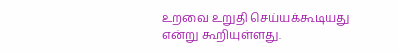உறவை உறுதி செய்யக்கூடியது என்று கூறியுள்ளது.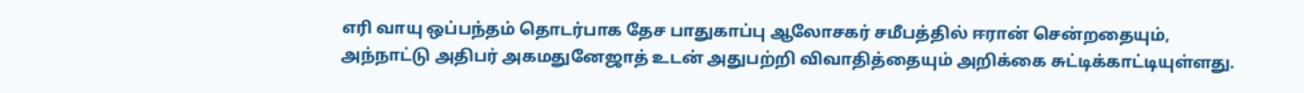எரி வாயு ஒப்பந்தம் தொடர்பாக தேச பாதுகாப்பு ஆலோசகர் சமீபத்தில் ஈரான் சென்றதையும், அந்நாட்டு அதிபர் அகமதுனேஜாத் உடன் அதுபற்றி விவாதித்தையும் அறிக்கை சுட்டிக்காட்டியுள்ளது.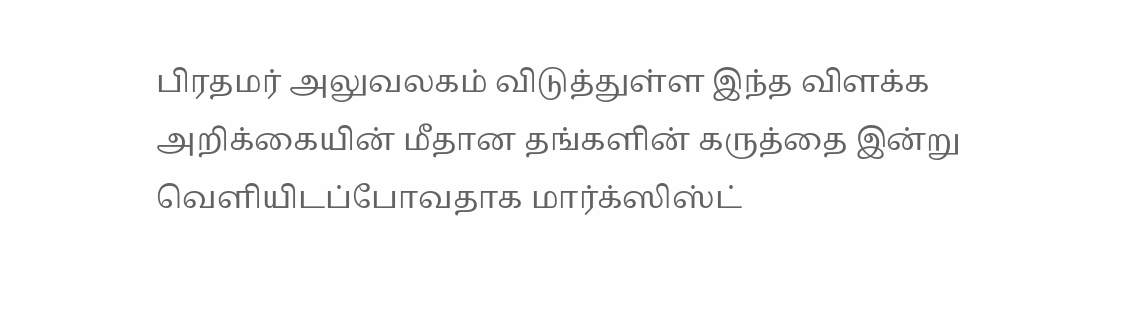பிரதமர் அலுவலகம் விடுத்துள்ள இந்த விளக்க அறிக்கையின் மீதான தங்களின் கருத்தை இன்று வெளியிடப்போவதாக மார்க்ஸிஸ்ட்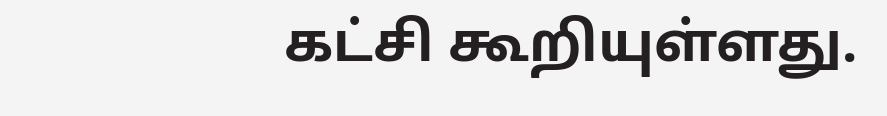கட்சி கூறியுள்ளது.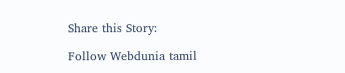Share this Story:

Follow Webdunia tamil